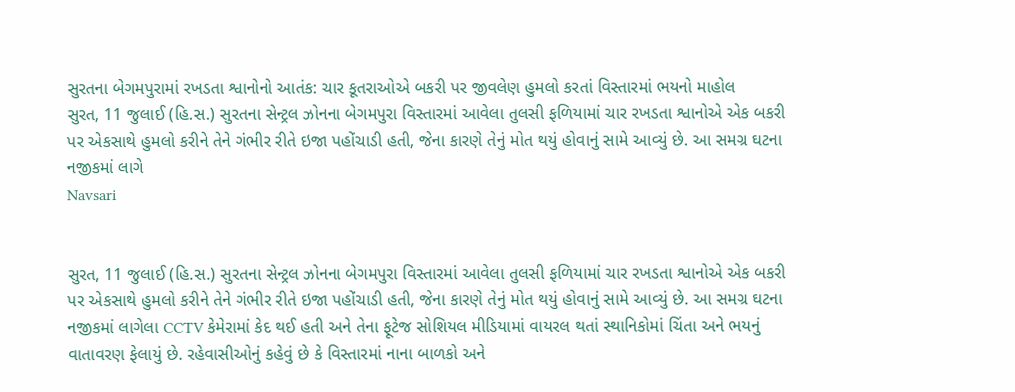સુરતના બેગમપુરામાં રખડતા શ્વાનોનો આતંક: ચાર કૂતરાઓએ બકરી પર જીવલેણ હુમલો કરતાં વિસ્તારમાં ભયનો માહોલ
સુરત, 11 જુલાઈ (હિ.સ.) સુરતના સેન્ટ્રલ ઝોનના બેગમપુરા વિસ્તારમાં આવેલા તુલસી ફળિયામાં ચાર રખડતા શ્વાનોએ એક બકરી પર એકસાથે હુમલો કરીને તેને ગંભીર રીતે ઇજા પહોંચાડી હતી, જેના કારણે તેનું મોત થયું હોવાનું સામે આવ્યું છે. આ સમગ્ર ઘટના નજીકમાં લાગે
Navsari


સુરત, 11 જુલાઈ (હિ.સ.) સુરતના સેન્ટ્રલ ઝોનના બેગમપુરા વિસ્તારમાં આવેલા તુલસી ફળિયામાં ચાર રખડતા શ્વાનોએ એક બકરી પર એકસાથે હુમલો કરીને તેને ગંભીર રીતે ઇજા પહોંચાડી હતી, જેના કારણે તેનું મોત થયું હોવાનું સામે આવ્યું છે. આ સમગ્ર ઘટના નજીકમાં લાગેલા CCTV કેમેરામાં કેદ થઈ હતી અને તેના ફૂટેજ સોશિયલ મીડિયામાં વાયરલ થતાં સ્થાનિકોમાં ચિંતા અને ભયનું વાતાવરણ ફેલાયું છે. રહેવાસીઓનું કહેવું છે કે વિસ્તારમાં નાના બાળકો અને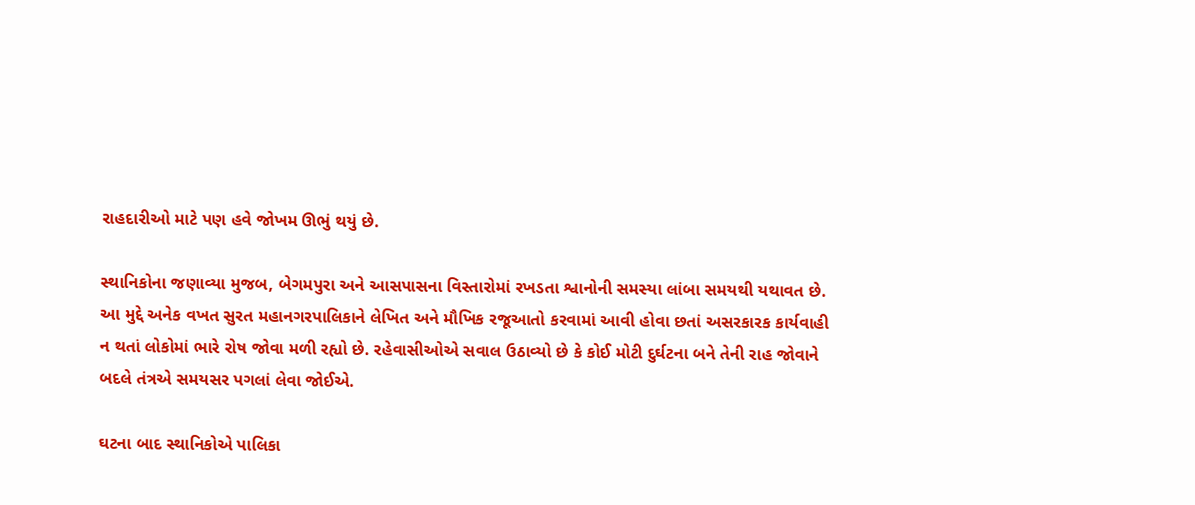રાહદારીઓ માટે પણ હવે જોખમ ઊભું થયું છે.

સ્થાનિકોના જણાવ્યા મુજબ, બેગમપુરા અને આસપાસના વિસ્તારોમાં રખડતા શ્વાનોની સમસ્યા લાંબા સમયથી યથાવત છે. આ મુદ્દે અનેક વખત સુરત મહાનગરપાલિકાને લેખિત અને મૌખિક રજૂઆતો કરવામાં આવી હોવા છતાં અસરકારક કાર્યવાહી ન થતાં લોકોમાં ભારે રોષ જોવા મળી રહ્યો છે. રહેવાસીઓએ સવાલ ઉઠાવ્યો છે કે કોઈ મોટી દુર્ઘટના બને તેની રાહ જોવાને બદલે તંત્રએ સમયસર પગલાં લેવા જોઈએ.

ઘટના બાદ સ્થાનિકોએ પાલિકા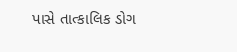પાસે તાત્કાલિક ડોગ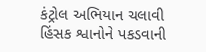કંટ્રોલ અભિયાન ચલાવી હિંસક શ્વાનોને પકડવાની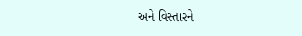અને વિસ્તારને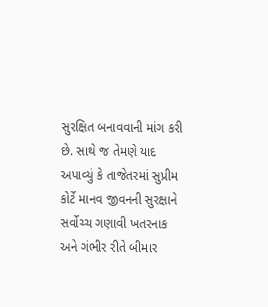સુરક્ષિત બનાવવાની માંગ કરી છે. સાથે જ તેમણે યાદ અપાવ્યું કે તાજેતરમાં સુપ્રીમ કોર્ટે માનવ જીવનની સુરક્ષાને સર્વોચ્ચ ગણાવી ખતરનાક અને ગંભીર રીતે બીમાર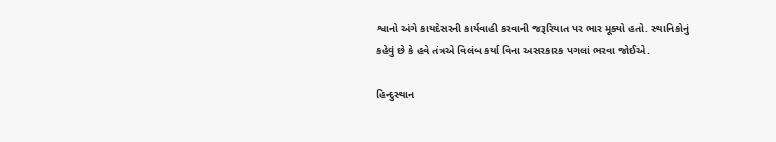શ્વાનો અંગે કાયદેસરની કાર્યવાહી કરવાની જરૂરિયાત પર ભાર મૂક્યો હતો. સ્થાનિકોનું કહેવું છે કે હવે તંત્રએ વિલંબ કર્યા વિના અસરકારક પગલાં ભરવા જોઈએ.

હિન્દુસ્થાન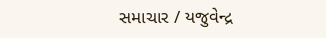સમાચાર / યજુવેન્દ્ર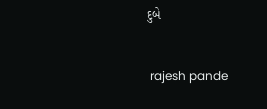દુબે


 rajesh pande